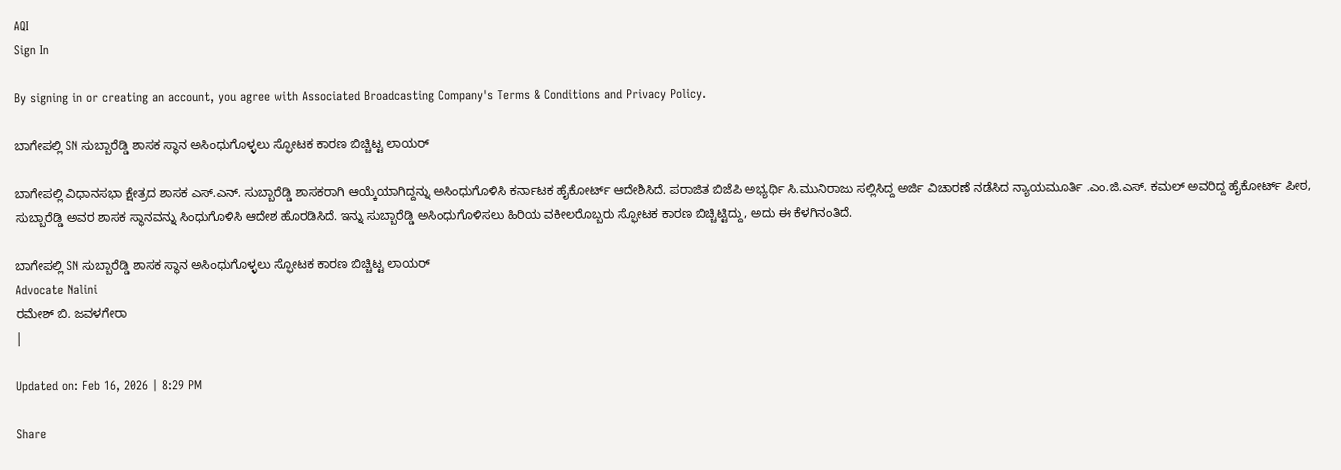AQI
Sign In

By signing in or creating an account, you agree with Associated Broadcasting Company's Terms & Conditions and Privacy Policy.

ಬಾಗೇಪಲ್ಲಿ SN ಸುಬ್ಬಾರೆಡ್ಡಿ ಶಾಸಕ ಸ್ಥಾನ ಅಸಿಂಧುಗೊಳ್ಳಲು ಸ್ಫೋಟಕ ಕಾರಣ ಬಿಚ್ಚಿಟ್ಟ ಲಾಯರ್

ಬಾಗೇಪಲ್ಲಿ ವಿಧಾನಸಭಾ ಕ್ಷೇತ್ರದ ಶಾಸಕ ಎಸ್.ಎನ್. ಸುಬ್ಬಾರೆಡ್ಡಿ ಶಾಸಕರಾಗಿ ಆಯ್ಕೆಯಾಗಿದ್ದನ್ನು ಅಸಿಂಧುಗೊಳಿಸಿ ಕರ್ನಾಟಕ ಹೈಕೋರ್ಟ್ ಆದೇಶಿಸಿದೆ. ಪರಾಜಿತ ಬಿಜೆಪಿ ಅಭ್ಯರ್ಥಿ ಸಿ.ಮುನಿರಾಜು ಸಲ್ಲಿಸಿದ್ದ ಅರ್ಜಿ ವಿಚಾರಣೆ ನಡೆಸಿದ ನ್ಯಾಯಮೂರ್ತಿ .ಎಂ.ಜಿ.ಎಸ್. ಕಮಲ್ ಅವರಿದ್ದ ಹೈಕೋರ್ಟ್ ಪೀಠ, ಸುಬ್ಬಾರೆಡ್ಡಿ ಅವರ ಶಾಸಕ ಸ್ಥಾನವನ್ನು ಸಿಂಧುಗೊಳಿಸಿ ಆದೇಶ ಹೊರಡಿಸಿದೆ. ಇನ್ನು ಸುಬ್ಬಾರೆಡ್ಡಿ ಅಸಿಂಧುಗೊಳಿಸಲು ಹಿರಿಯ ವಕೀಲರೊಬ್ಬರು ಸ್ಫೋಟಕ ಕಾರಣ ಬಿಚ್ಚಿಟ್ಟಿದ್ದು, ಅದು ಈ ಕೆಳಗಿನಂತಿದೆ.

ಬಾಗೇಪಲ್ಲಿ SN ಸುಬ್ಬಾರೆಡ್ಡಿ ಶಾಸಕ ಸ್ಥಾನ ಅಸಿಂಧುಗೊಳ್ಳಲು ಸ್ಫೋಟಕ ಕಾರಣ ಬಿಚ್ಚಿಟ್ಟ ಲಾಯರ್
Advocate Nalini
ರಮೇಶ್ ಬಿ. ಜವಳಗೇರಾ
|

Updated on: Feb 16, 2026 | 8:29 PM

Share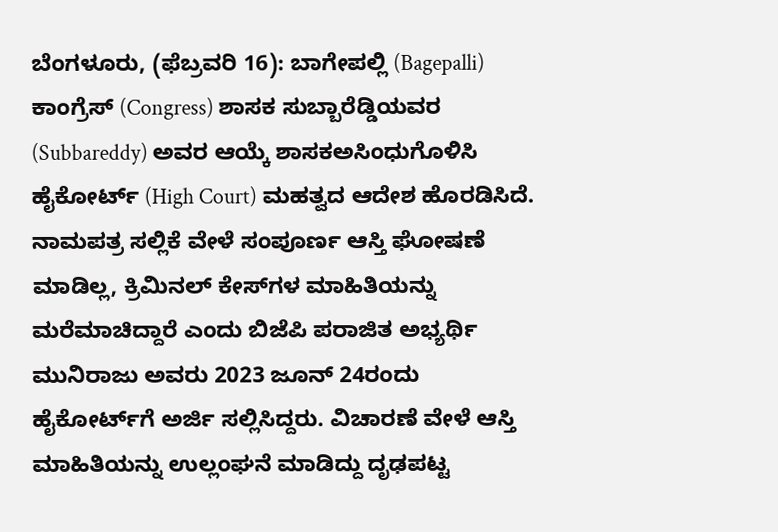ಬೆಂಗಳೂರು, (ಫೆಬ್ರವರಿ 16): ಬಾಗೇಪಲ್ಲಿ (Bagepalli) ಕಾಂಗ್ರೆಸ್‌ (Congress) ಶಾಸಕ ಸುಬ್ಬಾರೆಡ್ಡಿಯವರ (Subbareddy) ಅವರ ಆಯ್ಕೆ ಶಾಸಕಅಸಿಂಧುಗೊಳಿಸಿ ಹೈಕೋರ್ಟ್‌ (High Court) ಮಹತ್ವದ ಆದೇಶ ಹೊರಡಿಸಿದೆ. ನಾಮಪತ್ರ ಸಲ್ಲಿಕೆ ವೇಳೆ ಸಂಪೂರ್ಣ ಆಸ್ತಿ ಘೋಷಣೆ ಮಾಡಿಲ್ಲ, ಕ್ರಿಮಿನಲ್ ಕೇಸ್‌ಗಳ ಮಾಹಿತಿಯನ್ನು ಮರೆಮಾಚಿದ್ದಾರೆ ಎಂದು ಬಿಜೆಪಿ ಪರಾಜಿತ ಅಭ್ಯರ್ಥಿ ಮುನಿರಾಜು ಅವರು 2023 ಜೂನ್ 24ರಂದು ಹೈಕೋರ್ಟ್‌ಗೆ ಅರ್ಜಿ ಸಲ್ಲಿಸಿದ್ದರು. ವಿಚಾರಣೆ ವೇಳೆ ಆಸ್ತಿ ಮಾಹಿತಿಯನ್ನು ಉಲ್ಲಂಘನೆ ಮಾಡಿದ್ದು ದೃಢಪಟ್ಟ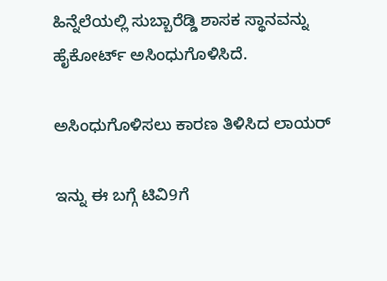ಹಿನ್ನೆಲೆಯಲ್ಲಿ ಸುಬ್ಬಾರೆಡ್ಡಿ ಶಾಸಕ ಸ್ಥಾನವನ್ನು ಹೈಕೋರ್ಟ್‌ ಅಸಿಂಧುಗೊಳಿಸಿದೆ.

ಅಸಿಂಧುಗೊಳಿಸಲು ಕಾರಣ ತಿಳಿಸಿದ ಲಾಯರ್

ಇನ್ನು ಈ ಬಗ್ಗೆ ಟಿವಿ9ಗೆ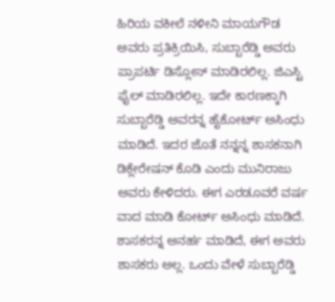ಹಿರಿಯ ವಕೀಲೆ ನಳೀನಿ ಮಾಯಗೌಡ ಅವರು ಪ್ರತಿಕ್ರಿಯಿಸಿ, ಸುಬ್ಬಾರೆಡ್ಡಿ ಅವರು ಪ್ರಾಪರ್ಟಿ ಡಿಸ್ಲೋಸ್ ಮಾಡಿರಲಿಲ್ಲ. ಜಿಎಸ್ಟಿ ಫೈಲ್ ಮಾಡಿರಲಿಲ್ಲ. ಇದೇ ಕಾರಣಕ್ಕಾಗಿ ಸುಬ್ಬಾರೆಡ್ಡಿ ಅವರನ್ನ ಹೈಕೋರ್ಟ್ ಅಸಿಂಧು ಮಾಡಿದೆ. ಇದರ ಜೊತೆ ನನ್ನನ್ನ ಶಾಸಕನಾಗಿ ಡಿಕ್ಲೇರೇಷನ್ ಕೊಡಿ ಎಂದು ಮುನಿರಾಜು ಅವರು ಕೇಳಿದರು. ಈಗ ಎರಡೂವರೆ ವರ್ಷ ವಾದ ಮಾಡಿ ಕೋರ್ಟ್ ಅಸಿಂಧು ಮಾಡಿದೆ. ಶಾಸಕರನ್ನ ಅನರ್ಹ ಮಾಡಿದೆ, ಈಗ ಅವರು ಶಾಸಕರು ಅಲ್ಲ. ಒಂದು ವೇಳೆ ಸುಬ್ಬಾರೆಡ್ಡಿ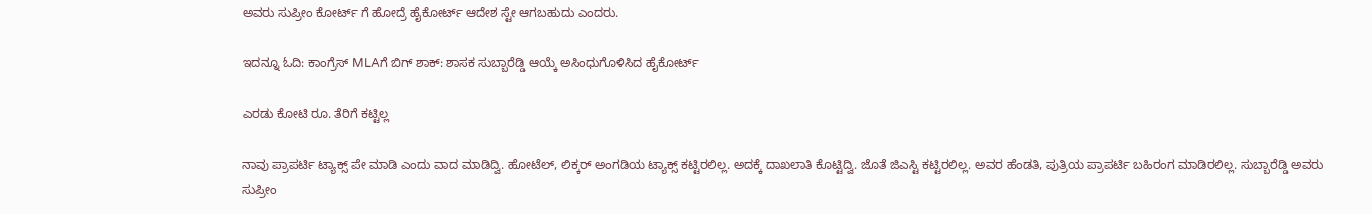ಅವರು ಸುಪ್ರೀಂ ಕೋರ್ಟ್ ಗೆ ಹೋದ್ರೆ ಹೈಕೋರ್ಟ್ ಆದೇಶ ಸ್ಟೇ ಆಗಬಹುದು ಎಂದರು.

ಇದನ್ನೂ ಓದಿ: ಕಾಂಗ್ರೆಸ್ MLAಗೆ ಬಿಗ್ ಶಾಕ್: ಶಾಸಕ ಸುಬ್ಬಾರೆಡ್ಡಿ ಆಯ್ಕೆ ಅಸಿಂಧುಗೊಳಿಸಿದ ಹೈಕೋರ್ಟ್

ಎರಡು ಕೋಟಿ ರೂ. ತೆರಿಗೆ ಕಟ್ಟಿಲ್ಲ

ನಾವು ಪ್ರಾಪರ್ಟಿ ಟ್ಯಾಕ್ಸ್ ಪೇ ಮಾಡಿ ಎಂದು ವಾದ ಮಾಡಿದ್ವಿ. ಹೋಟೆಲ್, ಲಿಕ್ಕರ್ ಅಂಗಡಿಯ ಟ್ಯಾಕ್ಸ್ ಕಟ್ಟಿರಲಿಲ್ಲ. ಅದಕ್ಕೆ ದಾಖಲಾತಿ ಕೊಟ್ಟಿದ್ವಿ. ಜೊತೆ ಜಿಎಸ್ಟಿ ಕಟ್ಟಿರಲಿಲ್ಲ. ಅವರ ಹೆಂಡತಿ, ಪುತ್ರಿಯ ಪ್ರಾಪರ್ಟಿ ಬಹಿರಂಗ ಮಾಡಿರಲಿಲ್ಲ. ಸುಬ್ಬಾರೆಡ್ಡಿ ಅವರು ಸುಪ್ರೀಂ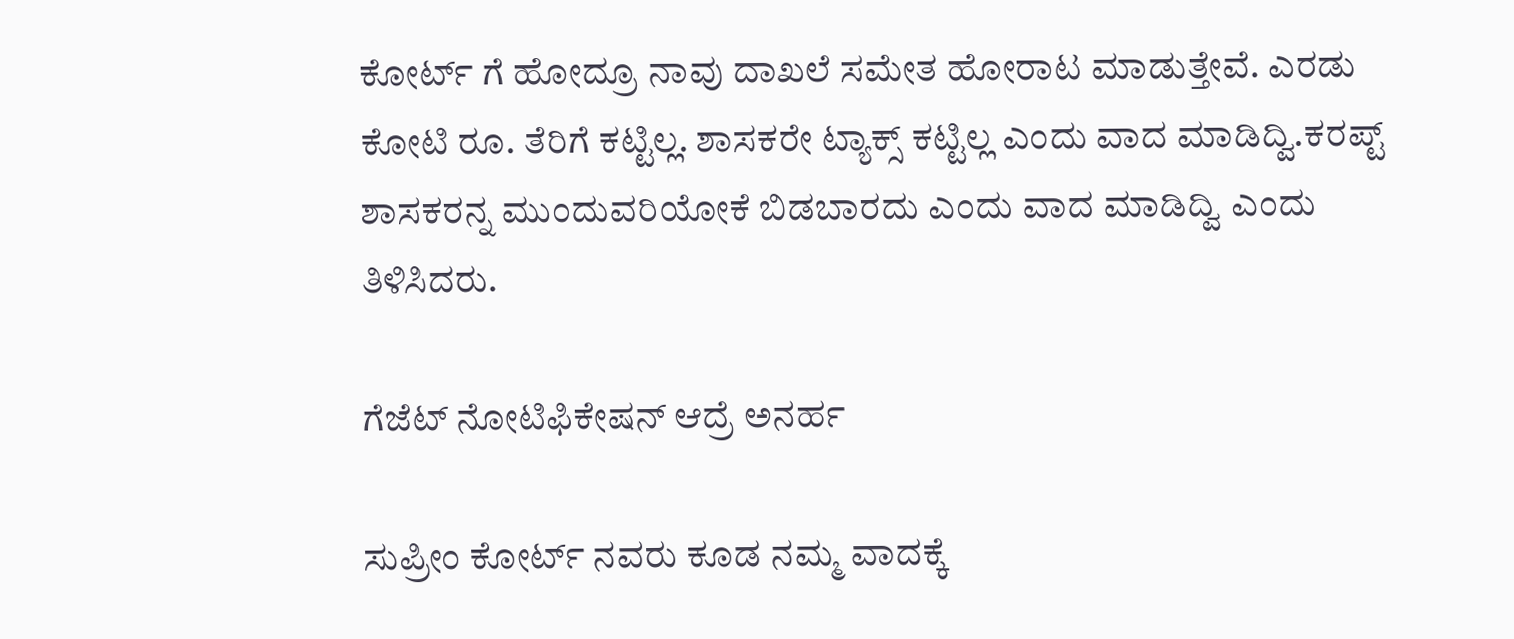ಕೋರ್ಟ್ ಗೆ ಹೋದ್ರೂ ನಾವು ದಾಖಲೆ ಸಮೇತ ಹೋರಾಟ ಮಾಡುತ್ತೇವೆ. ಎರಡು ಕೋಟಿ ರೂ. ತೆರಿಗೆ ಕಟ್ಟಿಲ್ಲ. ಶಾಸಕರೇ ಟ್ಯಾಕ್ಸ್ ಕಟ್ಟಿಲ್ಲ ಎಂದು ವಾದ ಮಾಡಿದ್ವಿ.ಕರಪ್ಟ್ ಶಾಸಕರನ್ನ ಮುಂದುವರಿಯೋಕೆ ಬಿಡಬಾರದು ಎಂದು ವಾದ ಮಾಡಿದ್ವಿ ಎಂದು ತಿಳಿಸಿದರು.

ಗೆಜೆಟ್ ನೋಟಿಫಿಕೇಷನ್ ಆದ್ರೆ ಅನರ್ಹ

ಸುಪ್ರೀಂ ಕೋರ್ಟ್ ನವರು ಕೂಡ ನಮ್ಮ ವಾದಕ್ಕೆ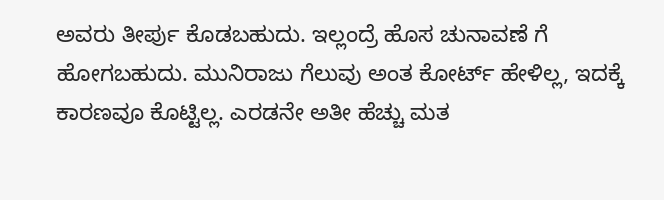ಅವರು ತೀರ್ಪು ಕೊಡಬಹುದು. ಇಲ್ಲಂದ್ರೆ ಹೊಸ ಚುನಾವಣೆ ಗೆ ಹೋಗಬಹುದು. ಮುನಿರಾಜು ಗೆಲುವು ಅಂತ ಕೋರ್ಟ್ ಹೇಳಿಲ್ಲ, ಇದಕ್ಕೆ ಕಾರಣವೂ ಕೊಟ್ಟಿಲ್ಲ. ಎರಡನೇ ಅತೀ ಹೆಚ್ಚು ಮತ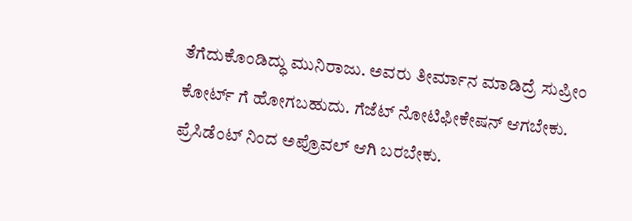ತೆಗೆದುಕೊಂಡಿದ್ಧು ಮುನಿರಾಜು. ಅವರು ತೀರ್ಮಾನ ಮಾಡಿದ್ರೆ ಸುಪ್ರೀಂ ಕೋರ್ಟ್ ಗೆ ಹೋಗಬಹುದು. ಗೆಜೆಟ್ ನೋಟಿಫೀಕೇಷನ್‌ ಆಗಬೇಕು. ಪ್ರೆಸಿಡೆಂಟ್ ನಿಂದ ಅಪ್ರೊವಲ್ ಆಗಿ ಬರಬೇಕು.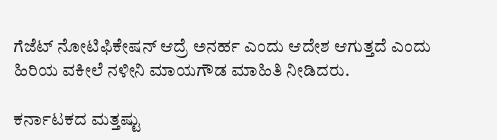ಗೆಜೆಟ್ ನೋಟಿಫಿಕೇಷನ್ ಆದ್ರೆ ಅನರ್ಹ ಎಂದು ಆದೇಶ ಆಗುತ್ತದೆ ಎಂದು ಹಿರಿಯ ವಕೀಲೆ ನಳೀನಿ ಮಾಯಗೌಡ ಮಾಹಿತಿ ನೀಡಿದರು.

ಕರ್ನಾಟಕದ ಮತ್ತಷ್ಟು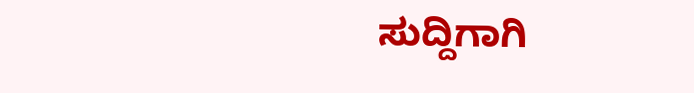ಸುದ್ದಿಗಾಗಿ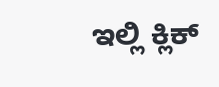ಇಲ್ಲಿ ಕ್ಲಿಕ್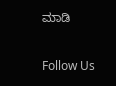ಮಾಡಿ

Follow Us